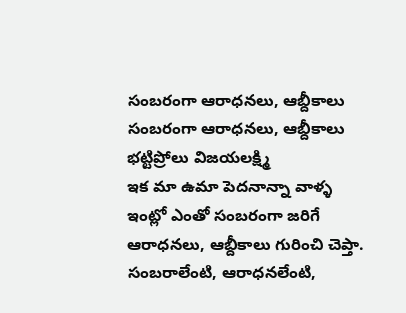సంబరంగా ఆరాధనలు, ఆబ్దీకాలు
సంబరంగా ఆరాధనలు, ఆబ్దీకాలు
భట్టిప్రోలు విజయలక్ష్మి
ఇక మా ఉమా పెదనాన్నా వాళ్ళ ఇంట్లో ఎంతో సంబరంగా జరిగే ఆరాధనలు, ఆబ్దీకాలు గురించి చెప్తా. సంబరాలేంటి, ఆరాధనలేంటి,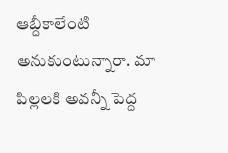ఆబ్దీకాలేంటి అనుకుంటున్నారా. మా పిల్లలకి అవన్నీ పెద్ద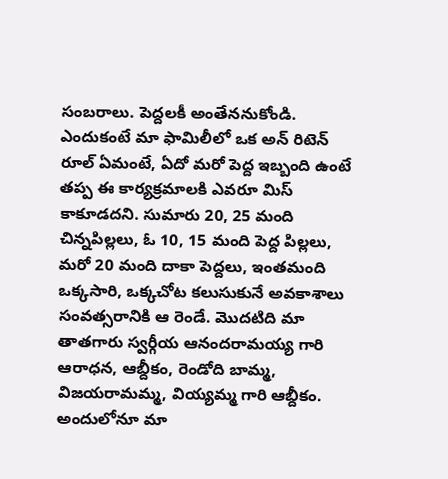సంబరాలు. పెద్దలకీ అంతేననుకోండి. ఎందుకంటే మా ఫామిలీలో ఒక అన్ రిటెన్ రూల్ ఏమంటే, ఏదో మరో పెద్ద ఇబ్బంది ఉంటే తప్ప ఈ కార్యక్రమాలకి ఎవరూ మిస్ కాకూడదని. సుమారు 20, 25 మంది చిన్నపిల్లలు, ఓ 10, 15 మంది పెద్ద పిల్లలు, మరో 20 మంది దాకా పెద్దలు, ఇంతమంది ఒక్కసారి, ఒక్కచోట కలుసుకునే అవకాశాలు సంవత్సరానికి ఆ రెండే. మొదటిది మా తాతగారు స్వర్గీయ ఆనందరామయ్య గారి ఆరాధన, ఆబ్దీకం, రెండోది బామ్మ, విజయరామమ్మ, వియ్యమ్మ గారి ఆబ్దీకం. అందులోనూ మా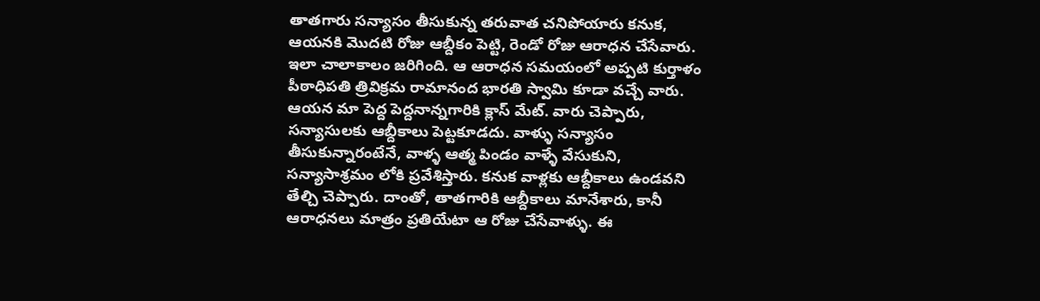తాతగారు సన్యాసం తీసుకున్న తరువాత చనిపోయారు కనుక, ఆయనకి మొదటి రోజు ఆబ్దీకం పెట్టి, రెండో రోజు ఆరాధన చేసేవారు. ఇలా చాలాకాలం జరిగింది. ఆ ఆరాధన సమయంలో అప్పటి కుర్తాళం పీఠాధిపతి త్రివిక్రమ రామానంద భారతి స్వామి కూడా వచ్చే వారు. ఆయన మా పెద్ద పెద్దనాన్నగారికి క్లాస్ మేట్. వారు చెప్పారు, సన్యాసులకు ఆబ్దీకాలు పెట్టకూడదు. వాళ్ళు సన్యాసం తీసుకున్నారంటేనే, వాళ్ళ ఆత్మ పిండం వాళ్ళే వేసుకుని, సన్యాసాశ్రమం లోకి ప్రవేశిస్తారు. కనుక వాళ్లకు ఆబ్దీకాలు ఉండవని తేల్చి చెప్పారు. దాంతో, తాతగారికి ఆబ్దీకాలు మానేశారు, కానీ ఆరాధనలు మాత్రం ప్రతియేటా ఆ రోజు చేసేవాళ్ళు. ఈ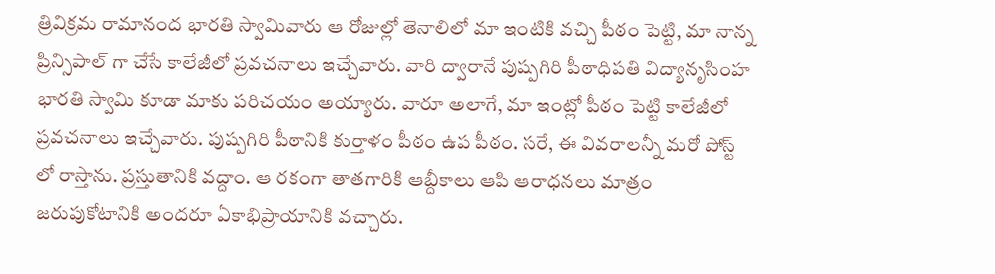త్రివిక్రమ రామానంద భారతి స్వామివారు ఆ రోజుల్లో తెనాలిలో మా ఇంటికి వచ్చి పీఠం పెట్టి, మా నాన్న ప్రిన్సిపాల్ గా చేసే కాలేజీలో ప్రవచనాలు ఇచ్చేవారు. వారి ద్వారానే పుష్పగిరి పీఠాధిపతి విద్యానృసింహ భారతి స్వామి కూడా మాకు పరిచయం అయ్యారు. వారూ అలాగే, మా ఇంట్లో పీఠం పెట్టి కాలేజీలో ప్రవచనాలు ఇచ్చేవారు. పుష్పగిరి పీఠానికి కుర్తాళం పీఠం ఉప పీఠం. సరే, ఈ వివరాలన్నీ మరో పోస్ట్ లో రాస్తాను. ప్రస్తుతానికి వద్దాం. ఆ రకంగా తాతగారికి ఆబ్దీకాలు ఆపి ఆరాధనలు మాత్రం జరుపుకోటానికి అందరూ ఏకాభిప్రాయానికి వచ్చారు.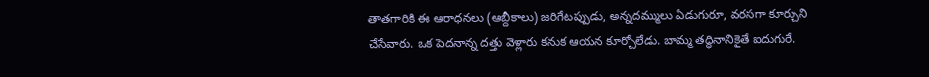తాతగారికి ఈ ఆరాధనలు (ఆబ్దీకాలు) జరిగేటప్పుడు, అన్నదమ్ములు ఏడుగురూ, వరసగా కూర్చుని చేసేవారు. ఒక పెదనాన్న దత్తు వెళ్లారు కనుక ఆయన కూర్చోలేడు. బామ్మ తద్ధినానికైతే ఐదుగురే.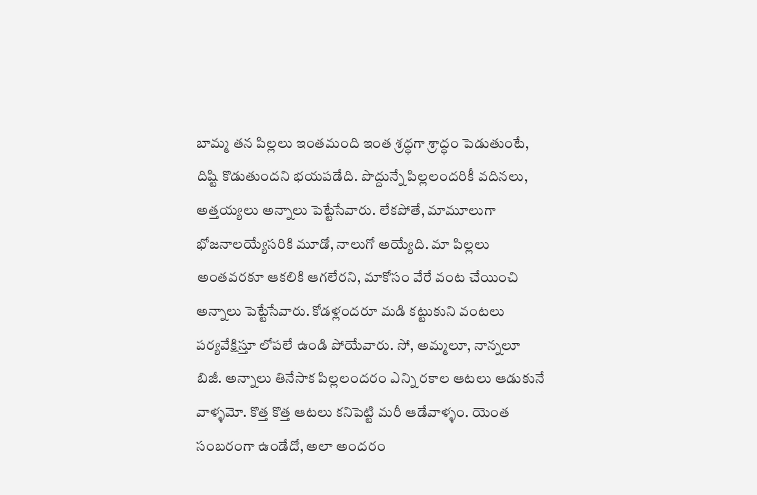బామ్మ తన పిల్లలు ఇంతమంది ఇంత శ్రద్ధగా శ్రాద్ధం పెడుతుంటే, దిష్టి కొడుతుందని భయపడేది. పొద్దున్నే పిల్లలందరికీ వదినలు, అత్తయ్యలు అన్నాలు పెట్టేసేవారు. లేకపోతే, మామూలుగా భోజనాలయ్యేసరికి మూడో, నాలుగో అయ్యేది. మా పిల్లలు అంతవరకూ ఆకలికి ఆగలేరని, మాకోసం వేరే వంట చేయించి అన్నాలు పెట్టేసేవారు. కోడళ్లందరూ మడి కట్టుకుని వంటలు పర్యవేక్షిస్తూ లోపలే ఉండి పోయేవారు. సో, అమ్మలూ, నాన్నలూ బిజీ. అన్నాలు తినేసాక పిల్లలందరం ఎన్ని రకాల ఆటలు ఆడుకునే వాళ్ళమో. కొత్త కొత్త ఆటలు కనిపెట్టి మరీ ఆడేవాళ్ళం. యెంత సంబరంగా ఉండేదో, అలా అందరం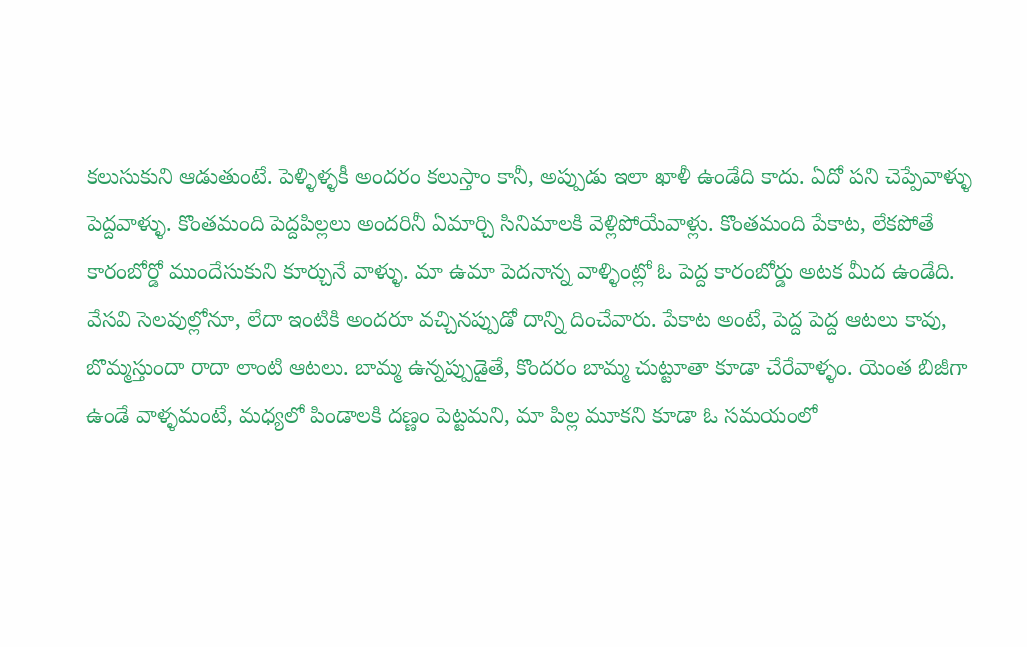కలుసుకుని ఆడుతుంటే. పెళ్ళిళ్ళకీ అందరం కలుస్తాం కానీ, అప్పుడు ఇలా ఖాళీ ఉండేది కాదు. ఏదో పని చెప్పేవాళ్ళు పెద్దవాళ్ళు. కొంతమంది పెద్దపిల్లలు అందరినీ ఏమార్చి సినిమాలకి వెళ్లిపోయేవాళ్లు. కొంతమంది పేకాట, లేకపోతే కారంబోర్డో ముందేసుకుని కూర్చునే వాళ్ళు. మా ఉమా పెదనాన్న వాళ్ళింట్లో ఓ పెద్ద కారంబోర్డు అటక మీద ఉండేది. వేసవి సెలవుల్లోనూ, లేదా ఇంటికి అందరూ వచ్చినప్పుడో దాన్ని దించేవారు. పేకాట అంటే, పెద్ద పెద్ద ఆటలు కావు, బొమ్మస్తుందా రాదా లాంటి ఆటలు. బామ్మ ఉన్నప్పుడైతే, కొందరం బామ్మ చుట్టూతా కూడా చేరేవాళ్ళం. యెంత బిజీగా ఉండే వాళ్ళమంటే, మధ్యలో పిండాలకి దణ్ణం పెట్టమని, మా పిల్ల మూకని కూడా ఓ సమయంలో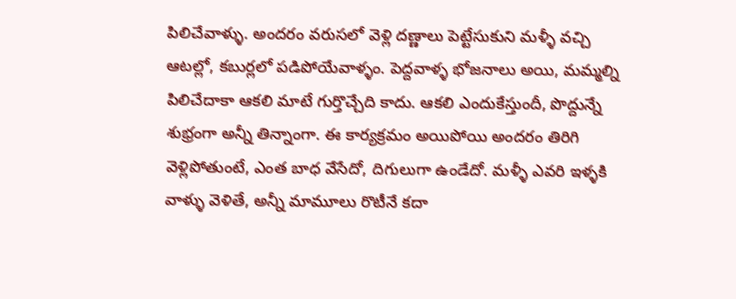పిలిచేవాళ్ళు. అందరం వరుసలో వెళ్లి దణ్ణాలు పెట్టేసుకుని మళ్ళీ వచ్చి ఆటల్లో, కబుర్లలో పడిపోయేవాళ్ళం. పెద్దవాళ్ళ భోజనాలు అయి, మమ్మల్ని పిలిచేదాకా ఆకలి మాటే గుర్తొచ్చేది కాదు. ఆకలి ఎందుకేస్తుందీ, పొద్దున్నే శుభ్రంగా అన్నీ తిన్నాంగా. ఈ కార్యక్రమం అయిపోయి అందరం తిరిగి వెళ్లిపోతుంటే, ఎంత బాధ వేసేదో, దిగులుగా ఉండేదో. మళ్ళీ ఎవరి ఇళ్ళకి వాళ్ళు వెళితే, అన్నీ మామూలు రొటీనే కదా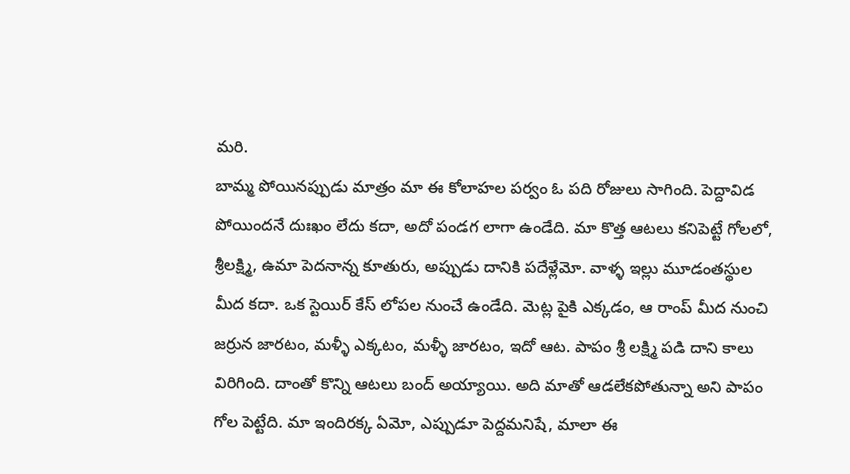మరి.
బామ్మ పోయినప్పుడు మాత్రం మా ఈ కోలాహల పర్వం ఓ పది రోజులు సాగింది. పెద్దావిడ పోయిందనే దుఃఖం లేదు కదా, అదో పండగ లాగా ఉండేది. మా కొత్త ఆటలు కనిపెట్టే గోలలో, శ్రీలక్ష్మి, ఉమా పెదనాన్న కూతురు, అప్పుడు దానికి పదేళ్లేమో. వాళ్ళ ఇల్లు మూడంతస్థుల మీద కదా. ఒక స్టెయిర్ కేస్ లోపల నుంచే ఉండేది. మెట్ల పైకి ఎక్కడం, ఆ రాంప్ మీద నుంచి జర్రున జారటం, మళ్ళీ ఎక్కటం, మళ్ళీ జారటం, ఇదో ఆట. పాపం శ్రీ లక్ష్మి పడి దాని కాలు విరిగింది. దాంతో కొన్ని ఆటలు బంద్ అయ్యాయి. అది మాతో ఆడలేకపోతున్నా అని పాపం గోల పెట్టేది. మా ఇందిరక్క ఏమో, ఎప్పుడూ పెద్దమనిషే, మాలా ఈ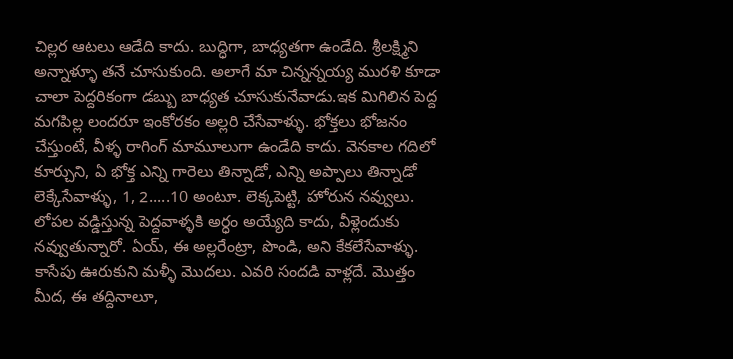చిల్లర ఆటలు ఆడేది కాదు. బుద్ధిగా, బాధ్యతగా ఉండేది. శ్రీలక్ష్మిని అన్నాళ్ళూ తనే చూసుకుంది. అలాగే మా చిన్నన్నయ్య మురళి కూడా చాలా పెద్దరికంగా డబ్బు బాధ్యత చూసుకునేవాడు.ఇక మిగిలిన పెద్ద మగపిల్ల లందరూ ఇంకోరకం అల్లరి చేసేవాళ్ళు. భోక్తలు భోజనం చేస్తుంటే, వీళ్ళ రాగింగ్ మామూలుగా ఉండేది కాదు. వెనకాల గదిలో కూర్చుని, ఏ భోక్త ఎన్ని గారెలు తిన్నాడో, ఎన్ని అప్పాలు తిన్నాడో లెక్కేసేవాళ్ళు, 1, 2.....10 అంటూ. లెక్కపెట్టి, హోరున నవ్వులు. లోపల వడ్డిస్తున్న పెద్దవాళ్ళకి అర్ధం అయ్యేది కాదు, వీళ్లెందుకు నవ్వుతున్నారో. ఏయ్, ఈ అల్లరేంట్రా, పొండి, అని కేకలేసేవాళ్ళు. కాసేపు ఊరుకుని మళ్ళీ మొదలు. ఎవరి సందడి వాళ్లదే. మొత్తం మీద, ఈ తద్దినాలూ,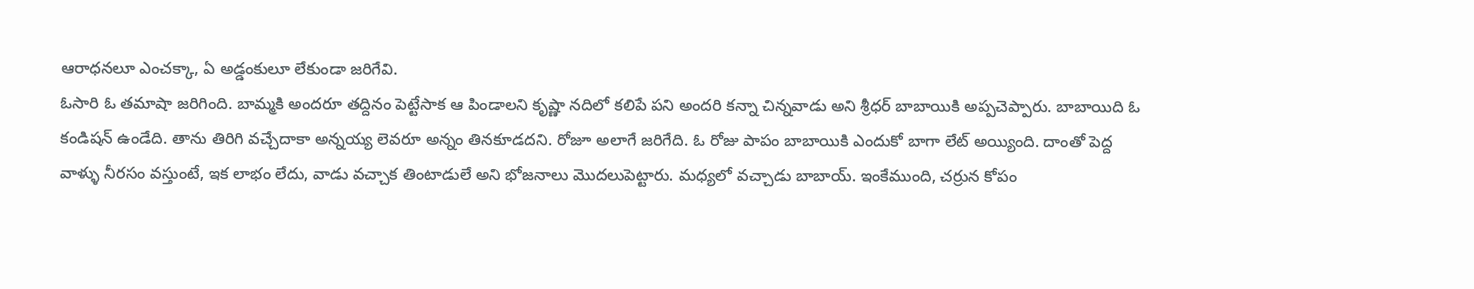ఆరాధనలూ ఎంచక్కా, ఏ అడ్డంకులూ లేకుండా జరిగేవి.
ఓసారి ఓ తమాషా జరిగింది. బామ్మకి అందరూ తద్దినం పెట్టేసాక ఆ పిండాలని కృష్ణా నదిలో కలిపే పని అందరి కన్నా చిన్నవాడు అని శ్రీధర్ బాబాయికి అప్పచెప్పారు. బాబాయిది ఓ కండిషన్ ఉండేది. తాను తిరిగి వచ్చేదాకా అన్నయ్య లెవరూ అన్నం తినకూడదని. రోజూ అలాగే జరిగేది. ఓ రోజు పాపం బాబాయికి ఎందుకో బాగా లేట్ అయ్యింది. దాంతో పెద్ద వాళ్ళు నీరసం వస్తుంటే, ఇక లాభం లేదు, వాడు వచ్చాక తింటాడులే అని భోజనాలు మొదలుపెట్టారు. మధ్యలో వచ్చాడు బాబాయ్. ఇంకేముంది, చర్రున కోపం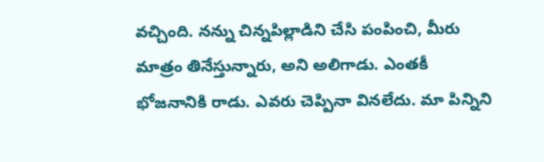వచ్చింది. నన్ను చిన్నపిల్లాడిని చేసి పంపించి, మీరు మాత్రం తినేస్తున్నారు, అని అలిగాడు. ఎంతకీ భోజనానికి రాడు. ఎవరు చెప్పినా వినలేదు. మా పిన్నిని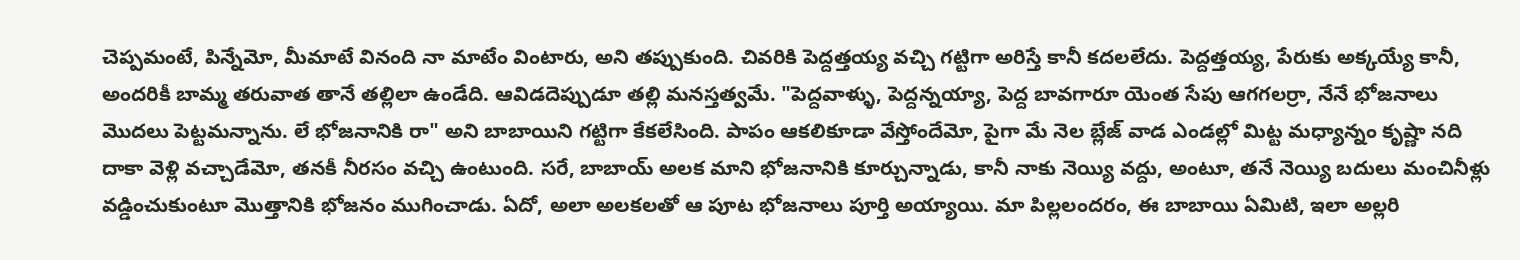చెప్పమంటే, పిన్నేమో, మీమాటే వినంది నా మాటేం వింటారు, అని తప్పుకుంది. చివరికి పెద్దత్తయ్య వచ్చి గట్టిగా అరిస్తే కానీ కదలలేదు. పెద్దత్తయ్య, పేరుకు అక్కయ్యే కానీ, అందరికీ బామ్మ తరువాత తానే తల్లిలా ఉండేది. ఆవిడదెప్పుడూ తల్లి మనస్తత్వమే. "పెద్దవాళ్ళు, పెద్దన్నయ్యా, పెద్ద బావగారూ యెంత సేపు ఆగగలర్రా, నేనే భోజనాలు మొదలు పెట్టమన్నాను. లే భోజనానికి రా" అని బాబాయిని గట్టిగా కేకలేసింది. పాపం ఆకలికూడా వేస్తోందేమో, పైగా మే నెల బ్లేజ్ వాడ ఎండల్లో మిట్ట మధ్యాన్నం కృష్ణా నది దాకా వెళ్లి వచ్చాడేమో, తనకీ నీరసం వచ్చి ఉంటుంది. సరే, బాబాయ్ అలక మాని భోజనానికి కూర్చున్నాడు, కానీ నాకు నెయ్యి వద్దు, అంటూ, తనే నెయ్యి బదులు మంచినీళ్లు వడ్డించుకుంటూ మొత్తానికి భోజనం ముగించాడు. ఏదో, అలా అలకలతో ఆ పూట భోజనాలు పూర్తి అయ్యాయి. మా పిల్లలందరం, ఈ బాబాయి ఏమిటి, ఇలా అల్లరి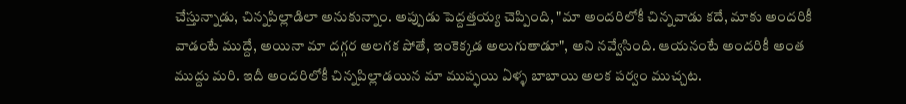చేస్తున్నాడు, చిన్నపిల్లాడిలా అనుకున్నాం. అప్పుడు పెద్దత్తయ్య చెప్పింది, "మా అందరిలోకీ చిన్నవాడు కదే, మాకు అందరికీ వాడంటే ముద్దే, అయినా మా దగ్గర అలగక పోతే, ఇంకెక్కడ అలుగుతాడూ", అని నవ్వేసింది. ఆయనంటే అందరికీ అంత ముద్దు మరి. ఇదీ అందరిలోకీ చిన్నపిల్లాడయిన మా ముప్ఫయి ఏళ్ళ బాబాయి అలక పర్వం ముచ్చట.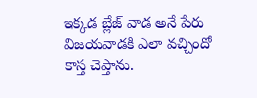ఇక్కడ బ్లేజ్ వాడ అనే పేరు విజయవాడకి ఎలా వచ్చిందో కాస్త చెప్తాను.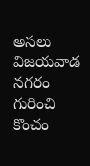అసలు విజయవాడ నగరం గురించి కొంచం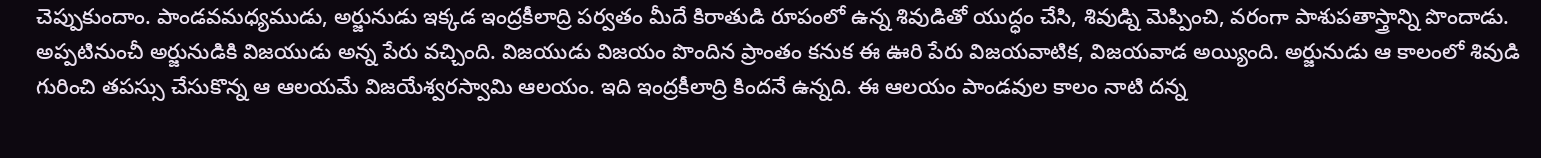చెప్పుకుందాం. పాండవమధ్యముడు, అర్జునుడు ఇక్కడ ఇంద్రకీలాద్రి పర్వతం మీదే కిరాతుడి రూపంలో ఉన్న శివుడితో యుద్ధం చేసి, శివుడ్ని మెప్పించి, వరంగా పాశుపతాస్త్రాన్ని పొందాడు. అప్పటినుంచీ అర్జునుడికి విజయుడు అన్న పేరు వచ్చింది. విజయుడు విజయం పొందిన ప్రాంతం కనుక ఈ ఊరి పేరు విజయవాటిక, విజయవాడ అయ్యింది. అర్జునుడు ఆ కాలంలో శివుడి గురించి తపస్సు చేసుకొన్న ఆ ఆలయమే విజయేశ్వరస్వామి ఆలయం. ఇది ఇంద్రకీలాద్రి కిందనే ఉన్నది. ఈ ఆలయం పాండవుల కాలం నాటి దన్న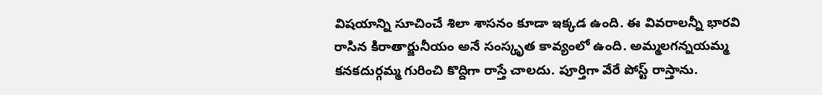విషయాన్ని సూచించే శిలా శాసనం కూడా ఇక్కడ ఉంది. ఈ వివరాలన్నీ భారవి రాసిన కిరాతార్జునీయం అనే సంస్కృత కావ్యంలో ఉంది. అమ్మలగన్నయమ్మ కనకదుర్గమ్మ గురించి కొద్దిగా రాస్తే చాలదు. పూర్తిగా వేరే పోస్ట్ రాస్తాను.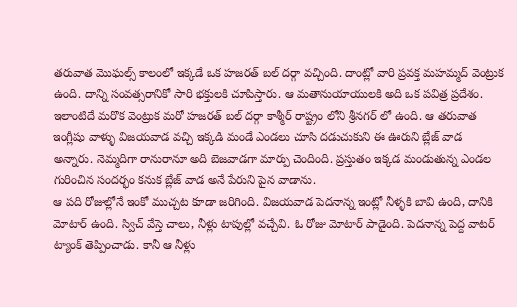తరువాత మొఘల్స్ కాలంలో ఇక్కడే ఒక హజరత్ బల్ దర్గా వచ్చింది. దాంట్లో వారి ప్రవక్త మహమ్మద్ వెంట్రుక ఉంది. దాన్ని సంవత్సరానికో సారి భక్తులకి చూపిస్తారు. ఆ మతానుయాయులకి అది ఒక పవిత్ర ప్రదేశం. ఇలాంటిదే మరొక వెంట్రుక మరో హజరత్ బల్ దర్గా కాశ్మీర్ రాష్ట్రం లోని శ్రీనగర్ లో ఉంది. ఆ తరువాత ఇంగ్లీషు వాళ్ళు విజయవాడ వచ్చి ఇక్కడి మండే ఎండలు చూసి దడుచుకుని ఈ ఊరుని బ్లేజ్ వాడ అన్నారు. నెమ్మదిగా రానురానూ అది బెజవాడగా మార్పు చెందింది. ప్రస్తుతం ఇక్కడ మండుతున్న ఎండల గురించిన సందర్భం కనుక బ్లేజ్ వాడ అనే పేరుని పైన వాడాను.
ఆ పది రోజుల్లోనే ఇంకో ముచ్చట కూడా జరిగింది. విజయవాడ పెదనాన్న ఇంట్లో నీళ్ళకి బావి ఉంది, దానికి మోటార్ ఉంది. స్విచ్ వేస్తె చాలు, నీళ్లు టాపుల్లో వచ్చేవి. ఓ రోజు మోటార్ పాడైంది. పెదనాన్న పెద్ద వాటర్ ట్యాంక్ తెప్పించాడు. కానీ ఆ నీళ్లు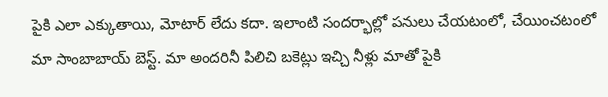పైకి ఎలా ఎక్కుతాయి, మోటార్ లేదు కదా. ఇలాంటి సందర్భాల్లో పనులు చేయటంలో, చేయించటంలో మా సాంబాబాయ్ బెస్ట్. మా అందరినీ పిలిచి బకెట్లు ఇచ్చి నీళ్లు మాతో పైకి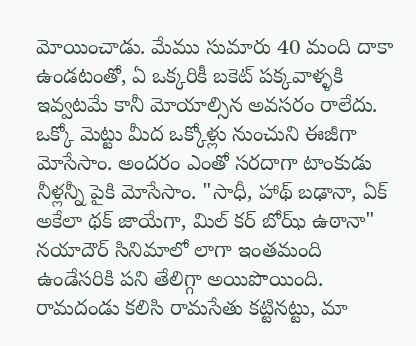మోయించాడు. మేము సుమారు 40 మంది దాకా ఉండటంతో, ఏ ఒక్కరికీ బకెట్ పక్కవాళ్ళకి ఇవ్వటమే కానీ మోయాల్సిన అవసరం రాలేదు. ఒక్కో మెట్టు మీద ఒక్కోళ్లు నుంచుని ఈజీగా మోసేసాం. అందరం ఎంతో సరదాగా టాంకుడు నీళ్లన్నీ పైకి మోసేసాం. "సాధీ, హాథ్ బఢానా, ఏక్ అకేలా థక్ జాయేగా, మిల్ కర్ బోఝ్ ఉఠానా" నయాదౌర్ సినిమాలో లాగా ఇంతమంది ఉండేసరికి పని తేలిగ్గా అయిపొయింది. రామదండు కలిసి రామసేతు కట్టినట్టు, మా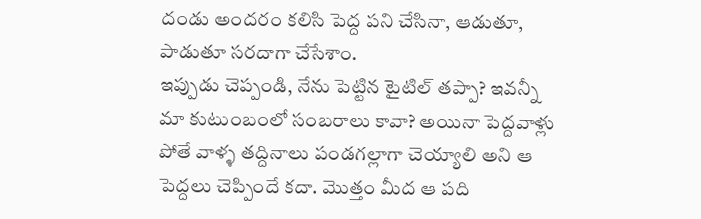దండు అందరం కలిసి పెద్ద పని చేసినా, ఆడుతూ, పాడుతూ సరదాగా చేసేశాం.
ఇప్పుడు చెప్పండి, నేను పెట్టిన టైటిల్ తప్పా? ఇవన్నీ మా కుటుంబంలో సంబరాలు కావా? అయినా పెద్దవాళ్లు పోతే వాళ్ళ తద్దినాలు పండగల్లాగా చెయ్యాలి అని ఆ పెద్దలు చెప్పిందే కదా. మొత్తం మీద ఆ పది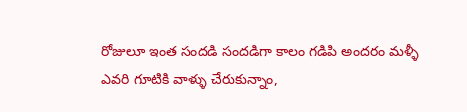రోజులూ ఇంత సందడి సందడిగా కాలం గడిపి అందరం మళ్ళీ ఎవరి గూటికి వాళ్ళు చేరుకున్నాం,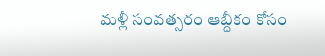మళ్లీ సంవత్సరం ఆబ్దీకం కోసం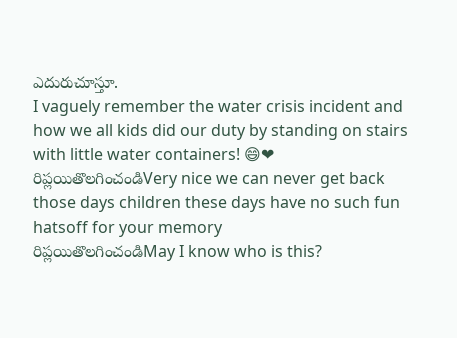ఎదురుచూస్తూ.
I vaguely remember the water crisis incident and how we all kids did our duty by standing on stairs with little water containers! 😄❤
రిప్లయితొలగించండిVery nice we can never get back those days children these days have no such fun hatsoff for your memory
రిప్లయితొలగించండిMay I know who is this?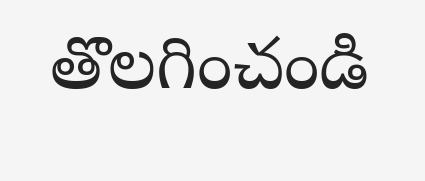తొలగించండి